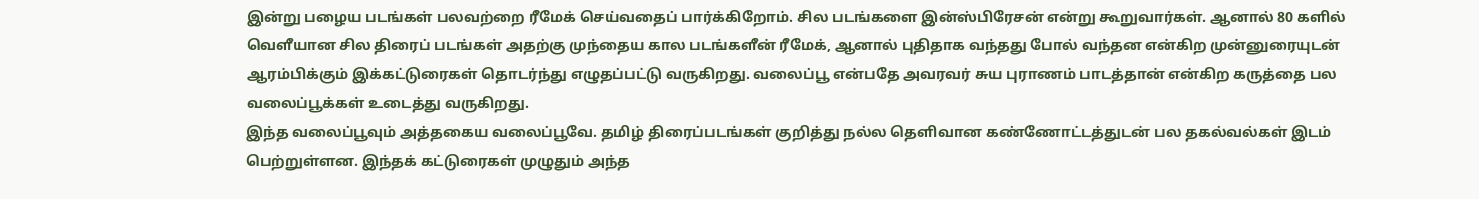இன்று பழைய படங்கள் பலவற்றை ரீமேக் செய்வதைப் பார்க்கிறோம். சில படங்களை இன்ஸ்பிரேசன் என்று கூறுவார்கள். ஆனால் 80 களில் வெளீயான சில திரைப் படங்கள் அதற்கு முந்தைய கால படங்களீன் ரீமேக், ஆனால் புதிதாக வந்தது போல் வந்தன என்கிற முன்னுரையுடன் ஆரம்பிக்கும் இக்கட்டுரைகள் தொடர்ந்து எழுதப்பட்டு வருகிறது. வலைப்பூ என்பதே அவரவர் சுய புராணம் பாடத்தான் என்கிற கருத்தை பல வலைப்பூக்கள் உடைத்து வருகிறது.
இந்த வலைப்பூவும் அத்தகைய வலைப்பூவே. தமிழ் திரைப்படங்கள் குறித்து நல்ல தெளிவான கண்ணோட்டத்துடன் பல தகல்வல்கள் இடம் பெற்றுள்ளன. இந்தக் கட்டுரைகள் முழுதும் அந்த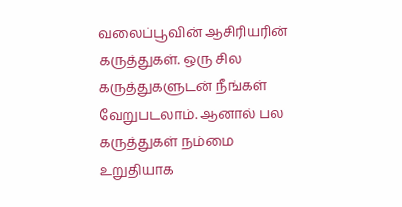வலைப்பூவின் ஆசிரியரின் கருத்துகள். ஒரு சில கருத்துகளுடன் நீங்கள் வேறுபடலாம். ஆனால் பல கருத்துகள் நம்மை உறுதியாக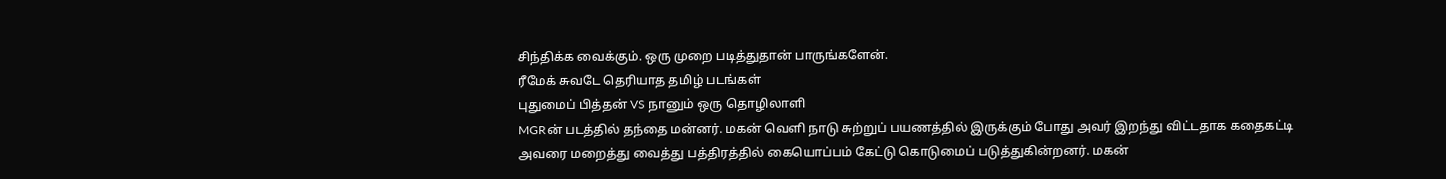சிந்திக்க வைக்கும். ஒரு முறை படித்துதான் பாருங்களேன்.
ரீமேக் சுவடே தெரியாத தமிழ் படங்கள்
புதுமைப் பித்தன் VS நானும் ஒரு தொழிலாளி
MGRன் படத்தில் தந்தை மன்னர். மகன் வெளி நாடு சுற்றுப் பயணத்தில் இருக்கும் போது அவர் இறந்து விட்டதாக கதைகட்டி அவரை மறைத்து வைத்து பத்திரத்தில் கையொப்பம் கேட்டு கொடுமைப் படுத்துகின்றனர். மகன்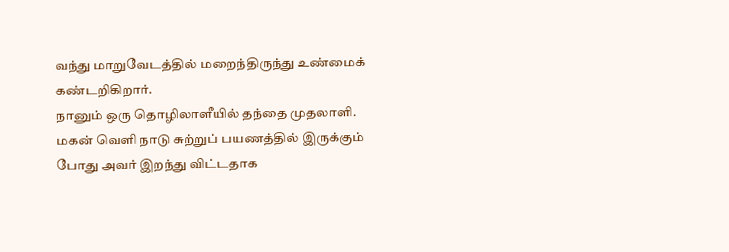வந்து மாறுவேடத்தில் மறைந்திருந்து உண்மைக் கண்டறிகிறார்.
நானும் ஒரு தொழிலாளீயில் தந்தை முதலாளி. மகன் வெளி நாடு சுற்றுப் பயணத்தில் இருக்கும் போது அவர் இறந்து விட்டதாக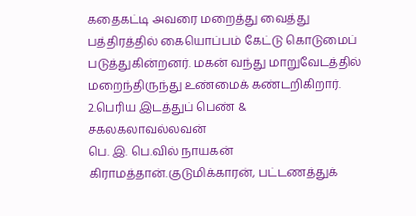கதைகட்டி அவரை மறைத்து வைத்து பத்திரத்தில் கையொப்பம் கேட்டு கொடுமைப் படுத்துகின்றனர். மகன் வந்து மாறுவேடத்தில் மறைந்திருந்து உண்மைக் கண்டறிகிறார்.
2.பெரிய இடத்துப் பெண் & சகலகலாவல்லவன்
பெ. இ. பெ.வில் நாயகன் கிராமத்தான்.குடுமிக்காரன், பட்டணத்துக்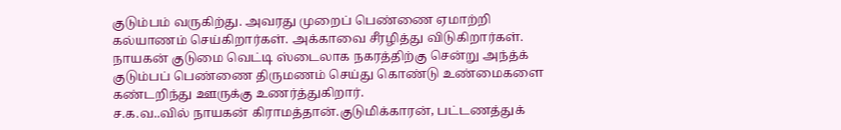குடும்பம் வருகிற்து. அவரது முறைப் பெண்ணை ஏமாற்றி கல்யாணம் செய்கிறார்கள். அக்காவை சீரழித்து விடுகிறார்கள். நாயகன் குடுமை வெட்டி ஸ்டைலாக நகரத்திற்கு சென்று அந்த்க் குடும்பப் பெண்ணை திருமணம் செய்து கொண்டு உண்மைகளை கண்டறிந்து ஊருக்கு உணர்த்துகிறார்.
ச.க.வ..வில் நாயகன் கிராமத்தான்.குடுமிக்காரன், பட்டணத்துக்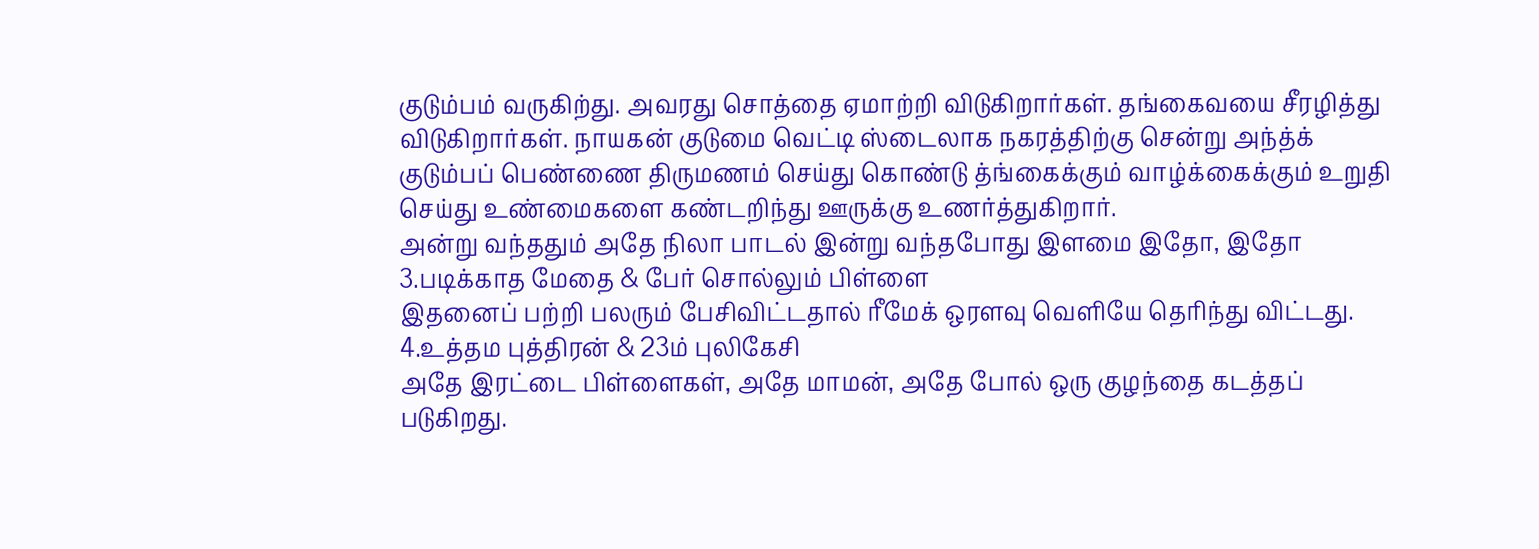குடும்பம் வருகிற்து. அவரது சொத்தை ஏமாற்றி விடுகிறார்கள். தங்கைவயை சீரழித்து விடுகிறார்கள். நாயகன் குடுமை வெட்டி ஸ்டைலாக நகரத்திற்கு சென்று அந்த்க் குடும்பப் பெண்ணை திருமணம் செய்து கொண்டு த்ங்கைக்கும் வாழ்க்கைக்கும் உறுதி செய்து உண்மைகளை கண்டறிந்து ஊருக்கு உணர்த்துகிறார்.
அன்று வந்ததும் அதே நிலா பாடல் இன்று வந்தபோது இளமை இதோ, இதோ
3.படிக்காத மேதை & பேர் சொல்லும் பிள்ளை
இதனைப் பற்றி பலரும் பேசிவிட்டதால் ரீமேக் ஒரளவு வெளியே தெரிந்து விட்டது.
4.உத்தம புத்திரன் & 23ம் புலிகேசி
அதே இரட்டை பிள்ளைகள், அதே மாமன், அதே போல் ஒரு குழந்தை கடத்தப் படுகிறது.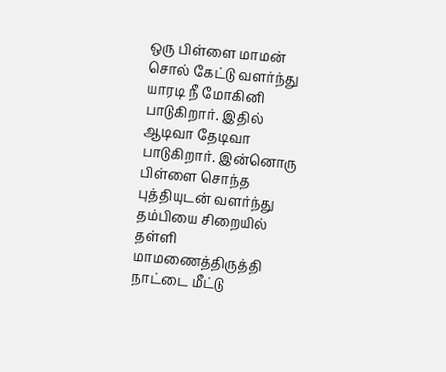ஒரு பிள்ளை மாமன் சொல் கேட்டு வளர்ந்து யாரடி நீ மோகினி பாடுகிறார். இதில் ஆடிவா தேடிவா பாடுகிறார். இன்னொரு பிள்ளை சொந்த புத்தியுடன் வளர்ந்து தம்பியை சிறையில் தள்ளி மாமணைத்திருத்தி நாட்டை மீட்டு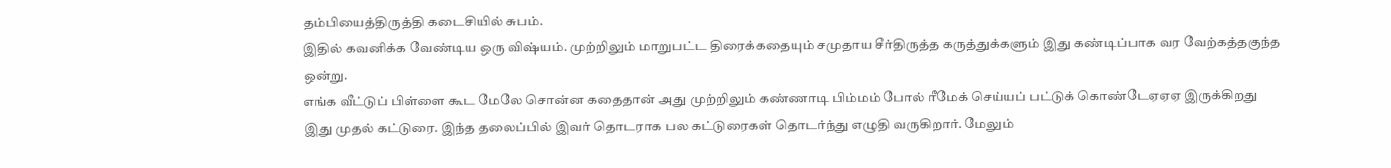தம்பியைத்திருத்தி கடைசியில் சுபம்.
இதில் கவனிக்க வேண்டிய ஒரு விஷ்யம். முற்றிலும் மாறுபட்ட திரைக்கதையும் சமுதாய சீர்திருத்த கருத்துக்களும் இது கண்டிப்பாக வர வேற்கத்தகுந்த ஒன்று.
எங்க வீட்டுப் பிள்ளை கூட மேலே சொன்ன கதைதான் அது முற்றிலும் கண்ணாடி பிம்மம் போல் ரீமேக் செய்யப் பட்டுக் கொண்டேஏஏஏ இருக்கிறது
இது முதல் கட்டுரை. இந்த தலைப்பில் இவர் தொடராக பல கட்டுரைகள் தொடர்ந்து எழுதி வருகிறார். மேலும்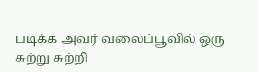படிக்க அவர் வலைப்பூவில் ஒரு சுற்று சுற்றி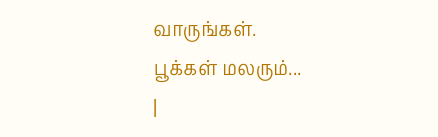வாருங்கள்.
பூக்கள் மலரும்...
|